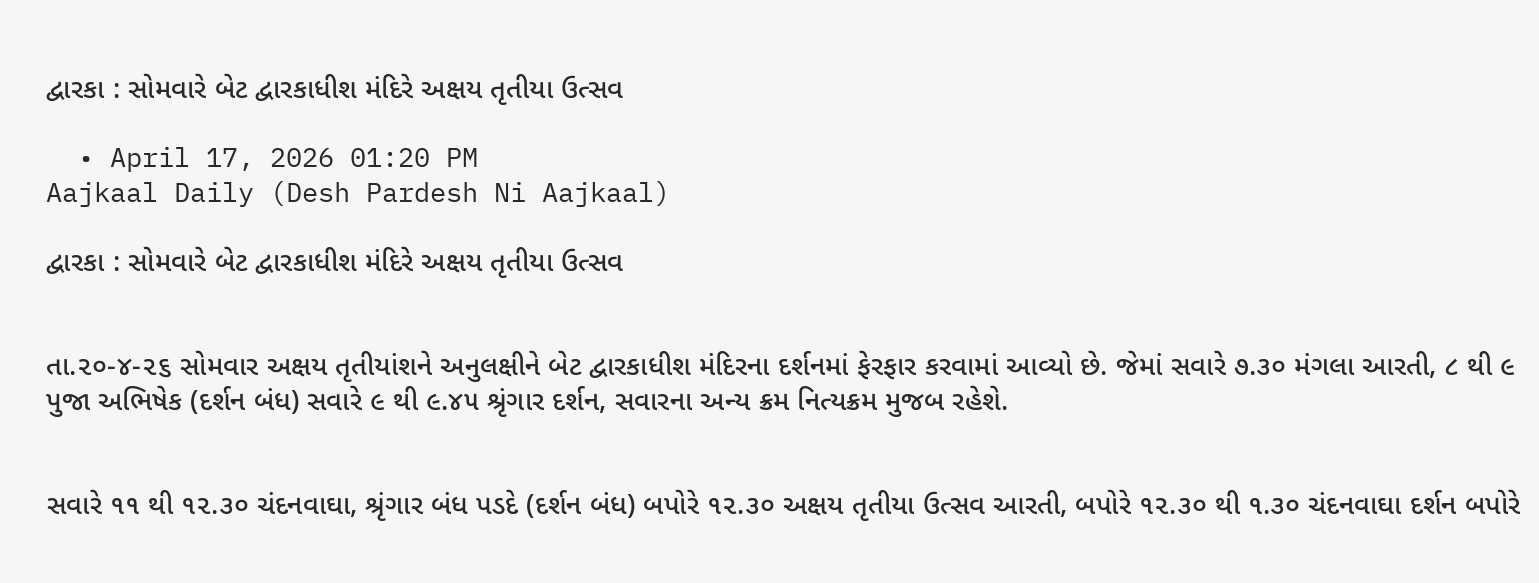દ્વારકા : સોમવારે બેટ દ્વારકાધીશ મંદિરે અક્ષય તૃતીયા ઉત્સવ

  • April 17, 2026 01:20 PM
Aajkaal Daily (Desh Pardesh Ni Aajkaal)

દ્વારકા : સોમવારે બેટ દ્વારકાધીશ મંદિરે અક્ષય તૃતીયા ઉત્સવ


તા.૨૦-૪-૨૬ સોમવાર અક્ષય તૃતીયાંશને અનુલક્ષીને બેટ દ્વારકાધીશ મંદિરના દર્શનમાં ફેરફાર કરવામાં આવ્યો છે. જેમાં સવારે ૭.૩૦ મંગલા આરતી, ૮ થી ૯ પુજા અભિષેક (દર્શન બંધ) સવારે ૯ થી ૯.૪૫ શ્રૃંગાર દર્શન, સવારના અન્ય ક્રમ નિત્યક્રમ મુજબ રહેશે.


સવારે ૧૧ થી ૧૨.૩૦ ચંદનવાઘા, શ્રૃંગાર બંધ પડદે (દર્શન બંધ) બપોરે ૧૨.૩૦ અક્ષય તૃતીયા ઉત્સવ આરતી, બપોરે ૧૨.૩૦ થી ૧.૩૦ ચંદનવાઘા દર્શન બપોરે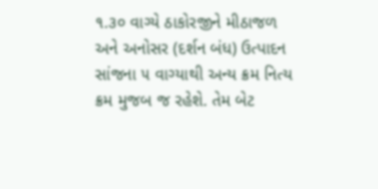૧.૩૦ વાગ્યે ઠાકોરજીને મીઠાજળ અને અનોસર (દર્શન બંધ) ઉત્પાદન સાંજના ૫ વાગ્યાથી અન્ય ક્રમ નિત્ય ક્રમ મુજબ જ રહેશે. તેમ બેટ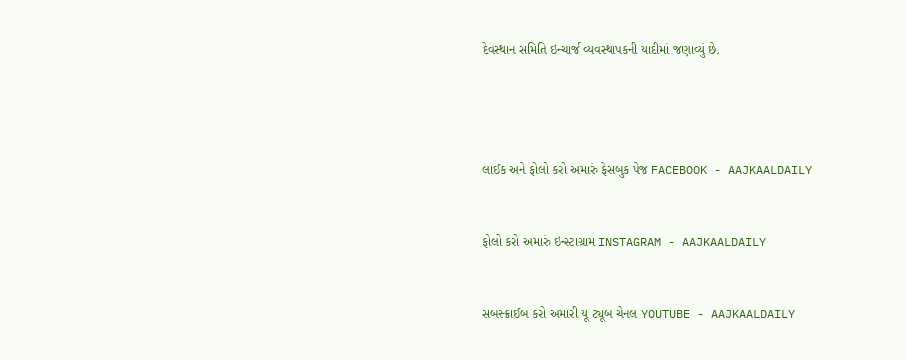દેવસ્થાન સમિતિ ઇન્ચાર્જ વ્યવસ્થાપકની યાદીમાં જણાવ્યું છે.




લાઈક અને ફોલો કરો અમારું ફેસબુક પેજ FACEBOOK - AAJKAALDAILY


ફોલો કરો અમારું ઇન્સ્ટાગ્રામ INSTAGRAM - AAJKAALDAILY


સબસ્ક્રાઈબ કરો અમારી યૂ ટ્યૂબ ચેનલ YOUTUBE - AAJKAALDAILY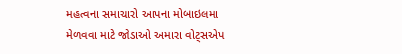મહત્વના સમાચારો આપના મોબાઇલમા મેળવવા માટે જોડાઓ અમારા વોટ્સએપ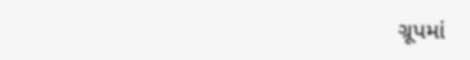ગ્રૂપમાં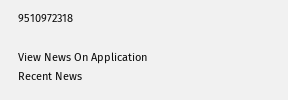9510972318

View News On Application
Recent News